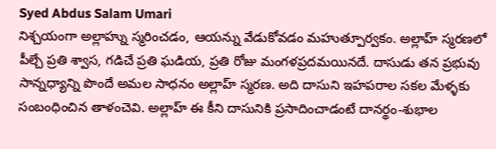Syed Abdus Salam Umari
నిశ్చయంగా అల్లాహ్ను స్మరించడం, ఆయన్ను వేడుకోవడం మహుత్పూర్వకం. అల్లాహ్ స్మరణలో పీల్చే ప్రతి శ్వాస, గడిచే ప్రతి ఘడియ, ప్రతి రోజు మంగళప్రదమయినదే. దాసుడు తన ప్రభువు సాన్నధ్యాన్ని పొందే అమల సాధనం అల్లాహ్ స్మరణ. అది దాసుని ఇహపరాల సకల మేళ్ళకు సంబంధించిన తాళంచెవి. అల్లాహ్ ఈ కీని దాసునికి ప్రసాదించాడంటే దానర్థం-శుభాల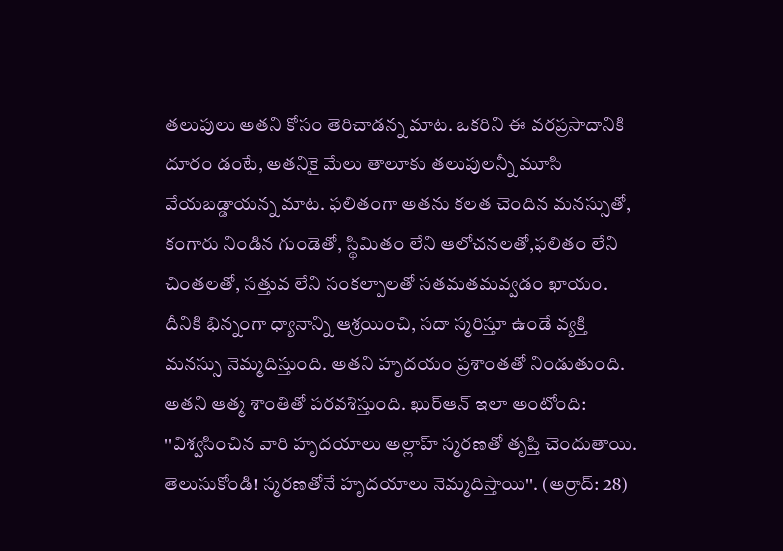తలుపులు అతని కోసం తెరిచాడన్న మాట. ఒకరిని ఈ వరప్రసాదానికి దూరం డంటే, అతనికై మేలు తాలూకు తలుపులన్నీ మూసి వేయబడ్డాయన్న మాట. ఫలితంగా అతను కలత చెందిన మనస్సుతో, కంగారు నిండిన గుండెతో, స్థిమితం లేని ఆలోచనలతో,ఫలితం లేని చింతలతో, సత్తువ లేని సంకల్పాలతో సతమతమవ్వడం ఖాయం. దీనికి భిన్నంగా ధ్యానాన్ని ఆశ్రయించి, సదా స్మరిస్తూ ఉండే వ్యక్తి మనస్సు నెమ్మదిస్తుంది. అతని హృదయం ప్రశాంతతో నిండుతుంది. అతని ఆత్మ శాంతితో పరవశిస్తుంది. ఖుర్ఆన్ ఇలా అంటోంది:
''విశ్వసించిన వారి హృదయాలు అల్లాహ్ స్మరణతో తృప్తి చెందుతాయి. తెలుసుకోండి! స్మరణతోనే హృదయాలు నెమ్మదిస్తాయి''. (అర్రాద్: 28)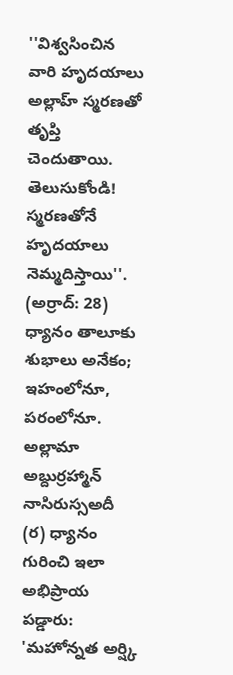''విశ్వసించిన వారి హృదయాలు అల్లాహ్ స్మరణతో తృప్తి చెందుతాయి. తెలుసుకోండి! స్మరణతోనే హృదయాలు నెమ్మదిస్తాయి''. (అర్రాద్: 28)
ధ్యానం తాలూకు శుభాలు అనేకం; ఇహంలోనూ, పరంలోనూ. అల్లామా అబ్దుర్రహ్మాన్ నాసిరుస్సఅదీ (ర) ధ్యానం గురించి ఇలా అభిప్రాయ పడ్డారు: 'మహోన్నత అర్ష్కి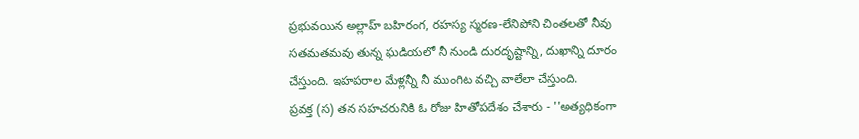ప్రభువయిన అల్లాహ్ బహిరంగ, రహస్య స్మరణ-లేనిపోని చింతలతో నీవు సతమతమవు తున్న ఘడియలో నీ నుండి దురదృష్టాన్ని, దుఖాన్ని దూరం చేస్తుంది. ఇహపరాల మేళ్లన్నీ నీ ముంగిట వచ్చి వాలేలా చేస్తుంది.
ప్రవక్త (స) తన సహచరునికి ఓ రోజు హితోపదేశం చేశారు - ''అత్యధికంగా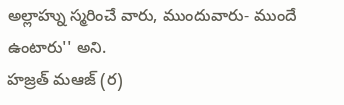అల్లాహ్ను స్మరించే వారు, ముందువారు- ముందే ఉంటారు'' అని.
హజ్రత్ మఆజ్ (ర)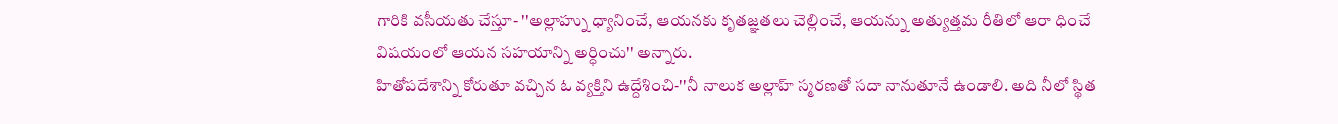గారికి వసీయతు చేస్తూ- ''అల్లాహ్ను ధ్యానించే, ఆయనకు కృతజ్ఞతలు చెల్లించే, ఆయన్ను అత్యుత్తమ రీతిలో ఆరా ధించే విషయంలో ఆయన సహయాన్ని అర్ధించు'' అన్నారు.
హితోపదేశాన్ని కోరుతూ వచ్చిన ఓ వ్యక్తిని ఉద్దేశించి-''నీ నాలుక అల్లాహ్ స్మరణతో సదా నానుతూనే ఉండాలి. అది నీలో స్థిత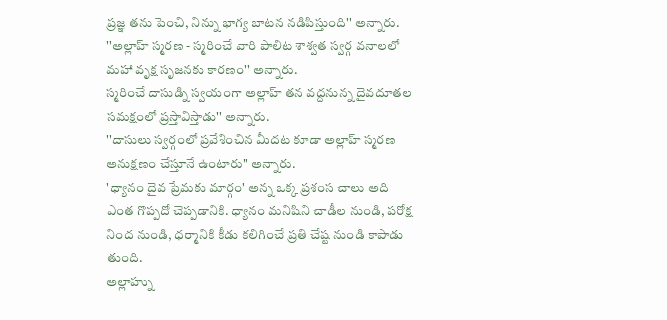ప్రజ్ఞ తను పెంచి, నిన్ను భాగ్య బాటన నడిపిస్తుంది'' అన్నారు.
''అల్లాహ్ స్మరణ - స్మరించే వారి పాలిట శాశ్వత స్వర్గ వనాలలో మహా వృక్ష సృజనకు కారణం'' అన్నారు.
స్మరించే దాసుడ్ని స్వయంగా అల్లాహ్ తన వద్దనున్న దైవదూతల సమక్షంలో ప్రస్తావిస్తాడు'' అన్నారు.
''దాసులు స్వర్గంలో ప్రవేశించిన మీదట కూడా అల్లాహ్ స్మరణ అనుక్షణం చేస్తూనే ఉంటారు'' అన్నారు.
'ధ్యానం దైవ ప్రేమకు మార్గం' అన్న ఒక్క ప్రశంస చాలు అది ఎంత గొప్పదో చెప్పడానికి. ధ్యానం మనిషిని చాడీల నుండి, పరోక్ష నింద నుండి, ధర్మానికి కీడు కలిగించే ప్రతి చేష్ట నుండి కాపాడు తుంది.
అల్లాహ్ను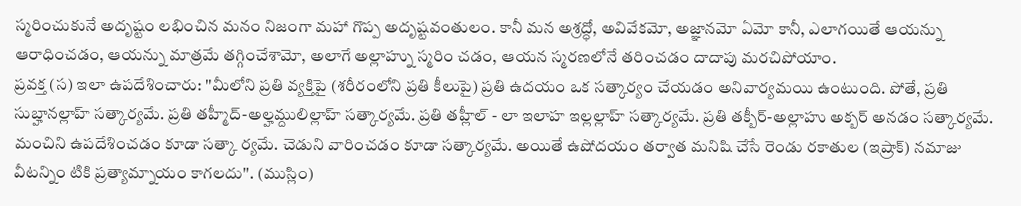స్మరించుకునే అదృష్టం లభించిన మనం నిజంగా మహా గొప్ప అదృష్టవంతులం. కానీ మన అశ్రద్ధో, అవివేకమో, అజ్ఞానమో ఏమో కానీ, ఎలాగయితే ఆయన్ను ఆరాధించడం, ఆయన్ను మాత్రమే తగ్గించేశామో, అలాగే అల్లాహ్ను స్మరిం చడం, ఆయన స్మరణలోనే తరించడం దాదాపు మరచిపోయాం.
ప్రవక్త (స) ఇలా ఉపదేశించారు: ''మీలోని ప్రతి వ్యక్తిపై (శరీరంలోని ప్రతి కీలుపై) ప్రతి ఉదయం ఒక సత్కార్యం చేయడం అనివార్యమయి ఉంటుంది. పోతే, ప్రతి సుబ్హానల్లాహ్ సత్కార్యమే. ప్రతి తహ్మీద్-అల్హమ్దులిల్లాహ్ సత్కార్యమే. ప్రతి తహ్లీల్ - లా ఇలాహ ఇల్లల్లాహ్ సత్కార్యమే. ప్రతి తక్బీర్-అల్లాహు అక్బర్ అనడం సత్కార్యమే. మంచిని ఉపదేశించడం కూడా సత్కా ర్యమే. చెడుని వారించడం కూడా సత్కార్యమే. అయితే ఉషోదయం తర్వాత మనిషి చేసే రెండు రకాతుల (ఇష్రాక్) నమాజు వీటన్నిం టికి ప్రత్యామ్నాయం కాగలదు''. (ముస్లిం)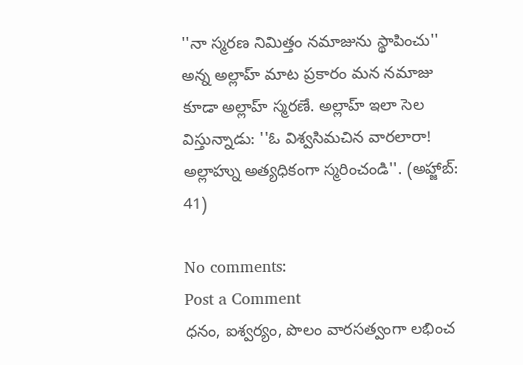''నా స్మరణ నిమిత్తం నమాజును స్థాపించు'' అన్న అల్లాహ్ మాట ప్రకారం మన నమాజు కూడా అల్లాహ్ స్మరణే. అల్లాహ్ ఇలా సెల విస్తున్నాడు: ''ఓ విశ్వసిమచిన వారలారా! అల్లాహ్ను అత్యధికంగా స్మరించండి''. (అహ్జాబ్: 41)

No comments:
Post a Comment
ధనం, ఐశ్వర్యం, పొలం వారసత్వంగా లభించ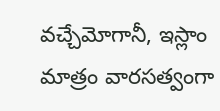వచ్చేమోగానీ, ఇస్లాం మాత్రం వారసత్వంగా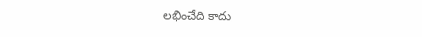లభించేది కాదు